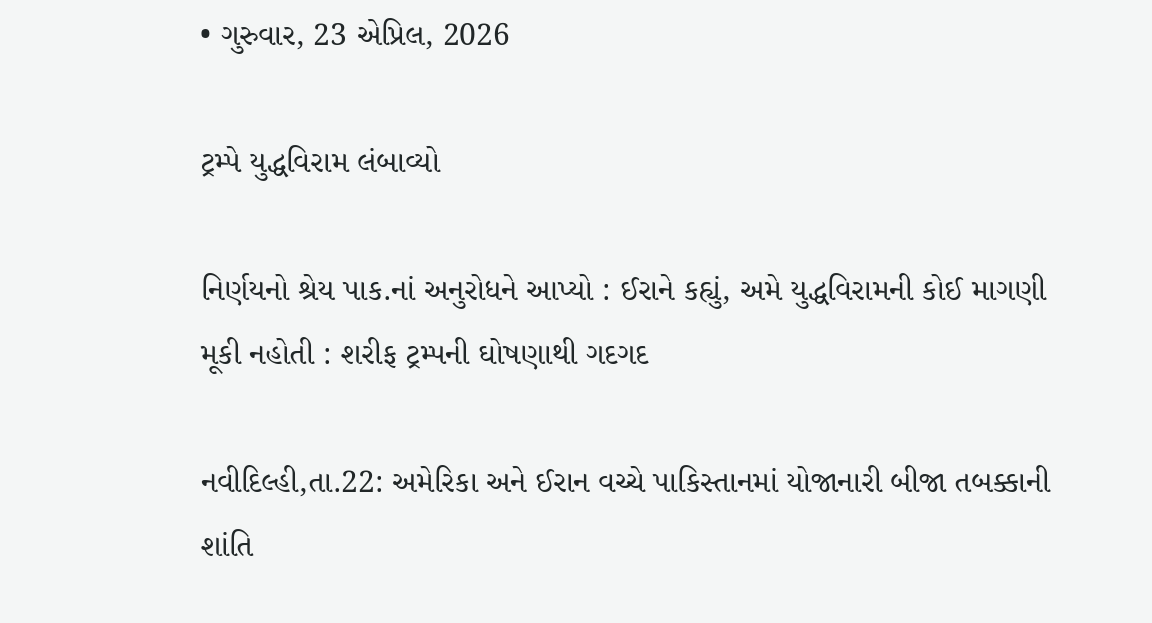• ગુરુવાર, 23 એપ્રિલ, 2026

ટ્રમ્પે યુદ્ધવિરામ લંબાવ્યો

નિર્ણયનો શ્રેય પાક.નાં અનુરોધને આપ્યો : ઈરાને કહ્યું, અમે યુદ્ધવિરામની કોઈ માગણી મૂકી નહોતી : શરીફ ટ્રમ્પની ઘોષણાથી ગદગદ

નવીદિલ્હી,તા.22: અમેરિકા અને ઈરાન વચ્ચે પાકિસ્તાનમાં યોજાનારી બીજા તબક્કાની શાંતિ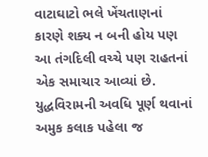વાટાઘાટો ભલે ખેંચતાણનાં કારણે શક્ય ન બની હોય પણ આ તંગદિલી વચ્ચે પણ રાહતનાં એક સમાચાર આવ્યાં છે. યુદ્ધવિરામની અવધિ પૂર્ણ થવાનાં અમુક કલાક પહેલા જ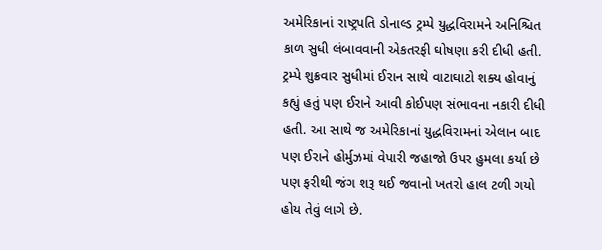અમેરિકાનાં રાષ્ટ્રપતિ ડોનાલ્ડ ટ્રમ્પે યુદ્ધવિરામને અનિશ્ચિત કાળ સુધી લંબાવવાની એકતરફી ઘોષણા કરી દીધી હતી. ટ્રમ્પે શુક્રવાર સુધીમાં ઈરાન સાથે વાટાઘાટો શક્ય હોવાનું કહ્યું હતું પણ ઈરાને આવી કોઈપણ સંભાવના નકારી દીધી હતી. આ સાથે જ અમેરિકાનાં યુદ્ધવિરામનાં એલાન બાદ પણ ઈરાને હોર્મુઝમાં વેપારી જહાજો ઉપર હુમલા કર્યા છે પણ ફરીથી જંગ શરૂ થઈ જવાનો ખતરો હાલ ટળી ગયો હોય તેવું લાગે છે.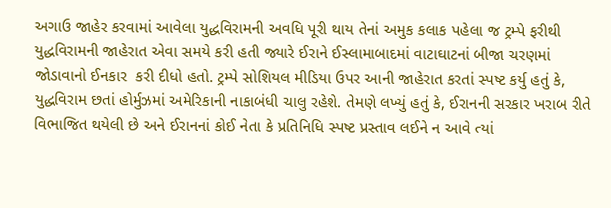અગાઉ જાહેર કરવામાં આવેલા યુદ્ધવિરામની અવધિ પૂરી થાય તેનાં અમુક કલાક પહેલા જ ટ્રમ્પે ફરીથી યુદ્ધવિરામની જાહેરાત એવા સમયે કરી હતી જ્યારે ઈરાને ઈસ્લામાબાદમાં વાટાઘાટનાં બીજા ચરણમાં જોડાવાનો ઈનકાર  કરી દીધો હતો. ટ્રમ્પે સોશિયલ મીડિયા ઉપર આની જાહેરાત કરતાં સ્પષ્ટ કર્યુ હતું કે, યુદ્ધવિરામ છતાં હોર્મુઝમાં અમેરિકાની નાકાબંધી ચાલુ રહેશે. તેમણે લખ્યું હતું કે, ઈરાનની સરકાર ખરાબ રીતે વિભાજિત થયેલી છે અને ઈરાનનાં કોઈ નેતા કે પ્રતિનિધિ સ્પષ્ટ પ્રસ્તાવ લઈને ન આવે ત્યાં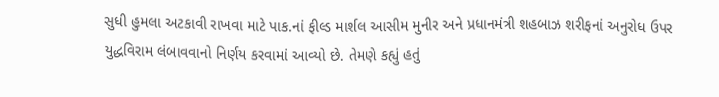સુધી હુમલા અટકાવી રાખવા માટે પાક.નાં ફીલ્ડ માર્શલ આસીમ મુનીર અને પ્રધાનમંત્રી શહબાઝ શરીફનાં અનુરોધ ઉપર યુદ્ધવિરામ લંબાવવાનો નિર્ણય કરવામાં આવ્યો છે. તેમણે કહ્યું હતું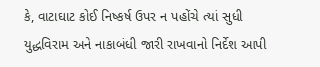કે, વાટાઘાટ કોઈ નિષ્કર્ષ ઉપર ન પહોંચે ત્યાં સુધી યુદ્ધવિરામ અને નાકાબંધી જારી રાખવાનો નિર્દેશ આપી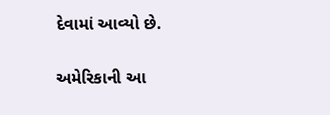દેવામાં આવ્યો છે.

અમેરિકાની આ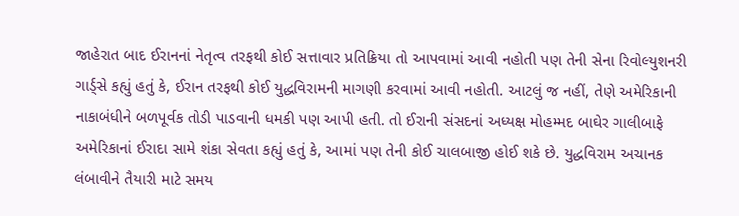જાહેરાત બાદ ઈરાનનાં નેતૃત્વ તરફથી કોઈ સત્તાવાર પ્રતિક્રિયા તો આપવામાં આવી નહોતી પણ તેની સેના રિવોલ્યુશનરી ગાર્ડ્સે કહ્યું હતું કે, ઈરાન તરફથી કોઈ યુદ્ધવિરામની માગણી કરવામાં આવી નહોતી. આટલું જ નહીં, તેણે અમેરિકાની નાકાબંધીને બળપૂર્વક તોડી પાડવાની ધમકી પણ આપી હતી. તો ઈરાની સંસદનાં અધ્યક્ષ મોહમ્મદ બાઘેર ગાલીબાફે અમેરિકાનાં ઈરાદા સામે શંકા સેવતા કહ્યું હતું કે, આમાં પણ તેની કોઈ ચાલબાજી હોઈ શકે છે. યુદ્ધવિરામ અચાનક લંબાવીને તૈયારી માટે સમય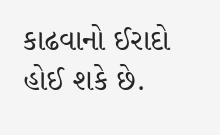કાઢવાનો ઈરાદો હોઈ શકે છે.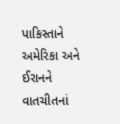પાકિસ્તાને અમેરિકા અને ઈરાનને વાતચીતનાં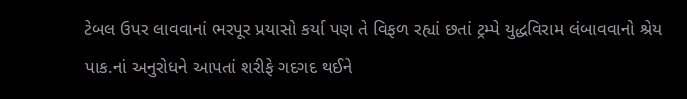ટેબલ ઉપર લાવવાનાં ભરપૂર પ્રયાસો કર્યા પણ તે વિફળ રહ્યાં છતાં ટ્રમ્પે યુદ્ધવિરામ લંબાવવાનો શ્રેય પાક.નાં અનુરોધને આપતાં શરીફે ગદગદ થઈને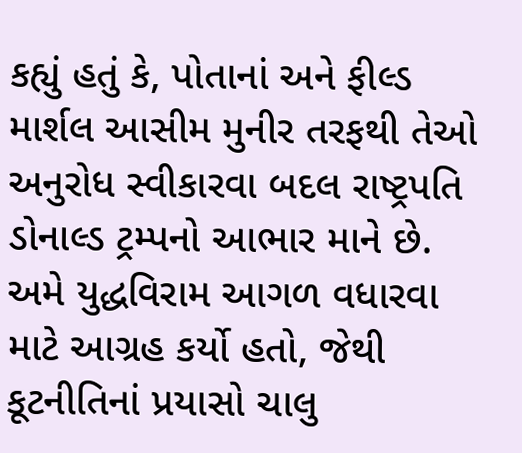કહ્યું હતું કે, પોતાનાં અને ફીલ્ડ માર્શલ આસીમ મુનીર તરફથી તેઓ અનુરોધ સ્વીકારવા બદલ રાષ્ટ્રપતિ ડોનાલ્ડ ટ્રમ્પનો આભાર માને છે. અમે યુદ્ધવિરામ આગળ વધારવા માટે આગ્રહ કર્યો હતો, જેથી કૂટનીતિનાં પ્રયાસો ચાલુ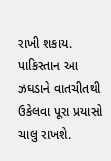રાખી શકાય.  પાકિસ્તાન આ ઝઘડાને વાતચીતથી ઉકેલવા પૂરા પ્રયાસો ચાલુ રાખશે.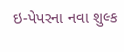ઇ-પેપરના નવા શુલ્ક